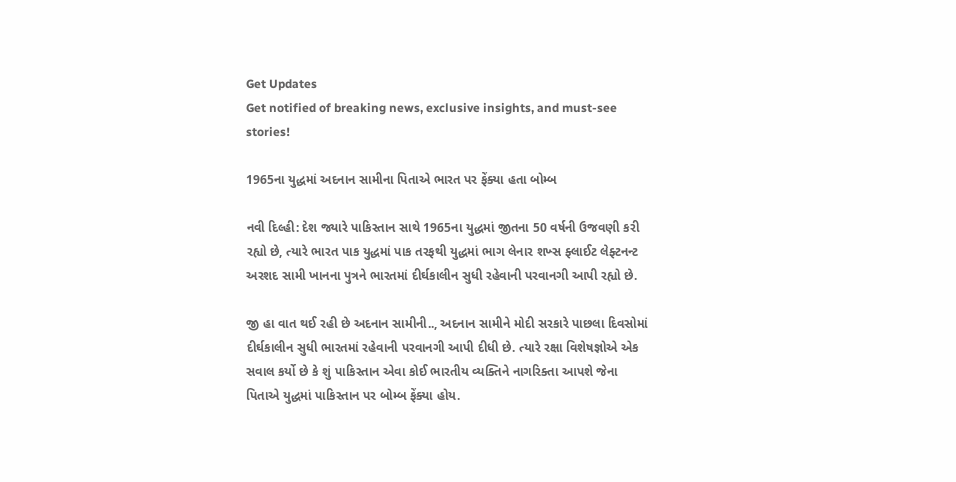Get Updates
Get notified of breaking news, exclusive insights, and must-see stories!

1965ના યુદ્ધમાં અદનાન સામીના પિતાએ ભારત પર ફેંક્યા હતા બોમ્બ

નવી દિલ્હી: દેશ જ્યારે પાકિસ્તાન સાથે 1965ના યુદ્ધમાં જીતના 50 વર્ષની ઉજવણી કરી રહ્યો છે, ત્યારે ભારત પાક યુદ્ધમાં પાક તરફથી યુદ્ધમાં ભાગ લેનાર શખ્સ ફ્લાઈટ લેફ્ટનન્ટ અરશદ સામી ખાનના પુત્રને ભારતમાં દીર્ઘકાલીન સુધી રહેવાની પરવાનગી આપી રહ્યો છે.

જી હા વાત થઈ રહી છે અદનાન સામીની.., અદનાન સામીને મોદી સરકારે પાછલા દિવસોમાં દીર્ઘકાલીન સુધી ભારતમાં રહેવાની પરવાનગી આપી દીધી છે. ત્યારે રક્ષા વિશેષજ્ઞોએ એક સવાલ કર્યો છે કે શું પાકિસ્તાન એવા કોઈ ભારતીય વ્યક્તિને નાગરિક્તા આપશે જેના પિતાએ યુદ્ધમાં પાકિસ્તાન પર બોમ્બ ફેંક્યા હોય.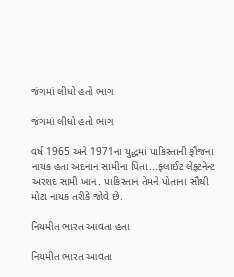જંગમાં લીધો હતો ભાગ

જંગમાં લીધો હતો ભાગ

વર્ષ 1965 અને 1971ના યુદ્ધમાં પાકિસ્તાની ફૌજના નાયક હતા અદનાન સામીના પિતા...ફ્લાઈટ લેફ્ટનેન્ટ અરશદ સામી ખાન. પાકિસ્તાન તેમને પોતાના સૌથી મોટા નાયક તરીકે જોવે છે.

નિયમીત ભારત આવતા હતા

નિયમીત ભારત આવતા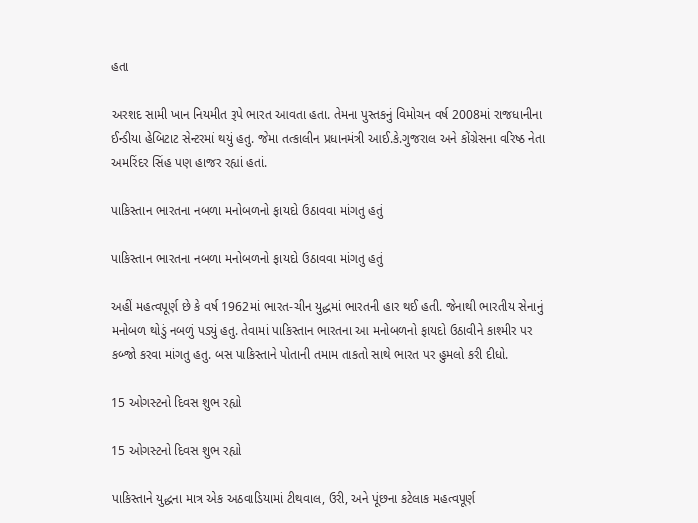હતા

અરશદ સામી ખાન નિયમીત રૂપે ભારત આવતા હતા. તેમના પુસ્તકનું વિમોચન વર્ષ 2008માં રાજધાનીના ઈન્ડીયા હેબિટાટ સેન્ટરમાં થયું હતુ. જેમા તત્કાલીન પ્રધાનમંત્રી આઈ.કે.ગુજરાલ અને કોંગ્રેસના વરિષ્ઠ નેતા અમરિંદર સિંહ પણ હાજર રહ્યાં હતાં.

પાકિસ્તાન ભારતના નબળા મનોબળનો ફાયદો ઉઠાવવા માંગતુ હતું

પાકિસ્તાન ભારતના નબળા મનોબળનો ફાયદો ઉઠાવવા માંગતુ હતું

અહીં મહત્વપૂર્ણ છે કે વર્ષ 1962માં ભારત-ચીન યુદ્ધમાં ભારતની હાર થઈ હતી. જેનાથી ભારતીય સેનાનું મનોબળ થોડું નબળું પડ્યું હતુ. તેવામાં પાકિસ્તાન ભારતના આ મનોબળનો ફાયદો ઉઠાવીને કાશ્મીર પર કબ્જો કરવા માંગતુ હતુ. બસ પાકિસ્તાને પોતાની તમામ તાકતો સાથે ભારત પર હુમલો કરી દીધો.

15 ઓગસ્ટનો દિવસ શુભ રહ્યો

15 ઓગસ્ટનો દિવસ શુભ રહ્યો

પાકિસ્તાને યુદ્ધના માત્ર એક અઠવાડિયામાં ટીથવાલ, ઉરી, અને પૂંછના કટેલાક મહત્વપૂર્ણ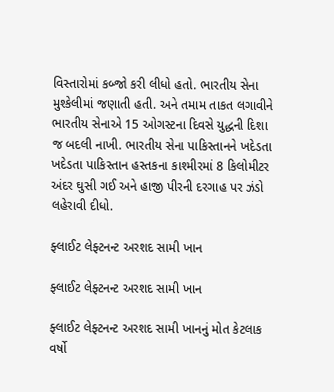વિસ્તારોમાં કબ્જો કરી લીધો હતો. ભારતીય સેના મુશ્કેલીમાં જણાતી હતી. અને તમામ તાકત લગાવીને ભારતીય સેનાએ 15 ઓગસ્ટના દિવસે યુદ્ધની દિશા જ બદલી નાખી. ભારતીય સેના પાકિસ્તાનને ખદેડતા ખદેડતા પાકિસ્તાન હસ્તકના કાશ્મીરમાં 8 કિલોમીટર અંદર ઘુસી ગઈ અને હાજી પીરની દરગાહ પર ઝંડો લહેરાવી દીધો.

ફ્લાઈટ લેફ્ટનન્ટ અરશદ સામી ખાન

ફ્લાઈટ લેફ્ટનન્ટ અરશદ સામી ખાન

ફ્લાઈટ લેફ્ટનન્ટ અરશદ સામી ખાનનું મોત કેટલાક વર્ષો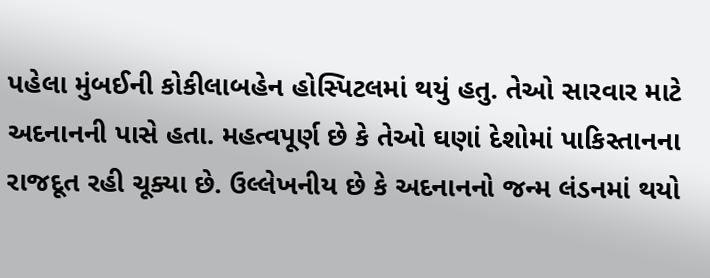પહેલા મુંબઈની કોકીલાબહેન હોસ્પિટલમાં થયું હતુ. તેઓ સારવાર માટે અદનાનની પાસે હતા. મહત્વપૂર્ણ છે કે તેઓ ઘણાં દેશોમાં પાકિસ્તાનના રાજદૂત રહી ચૂક્યા છે. ઉલ્લેખનીય છે કે અદનાનનો જન્મ લંડનમાં થયો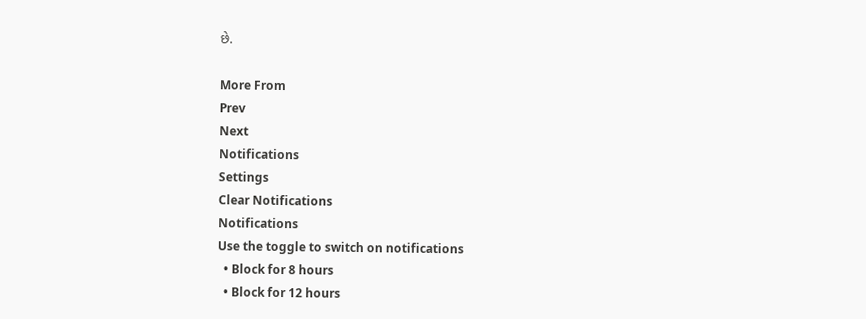છે.

More From
Prev
Next
Notifications
Settings
Clear Notifications
Notifications
Use the toggle to switch on notifications
  • Block for 8 hours
  • Block for 12 hours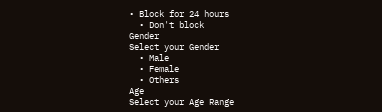• Block for 24 hours
  • Don't block
Gender
Select your Gender
  • Male
  • Female
  • Others
Age
Select your Age Range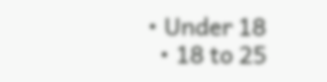• Under 18
  • 18 to 25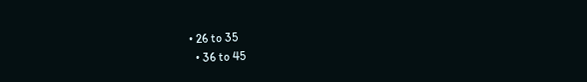• 26 to 35
  • 36 to 45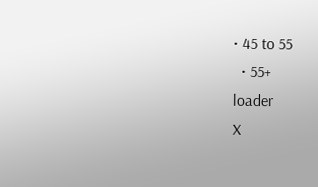• 45 to 55
  • 55+
loader
X